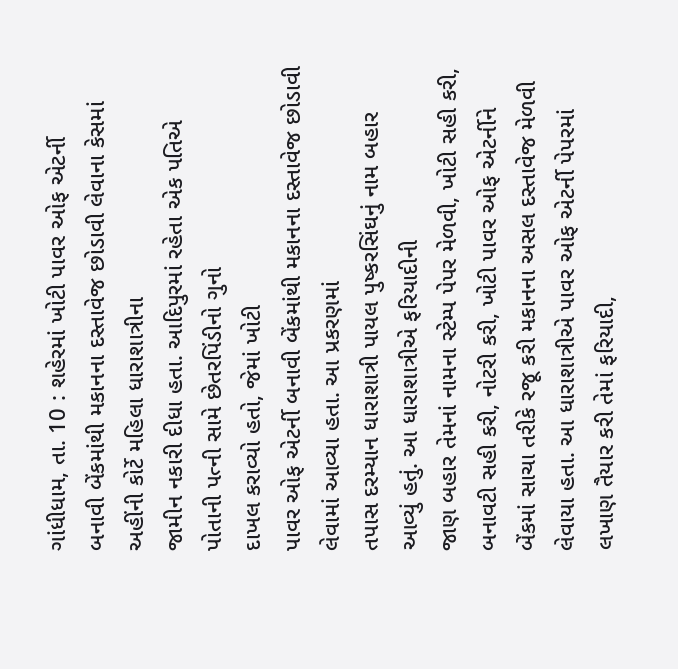ગાંધીધામ, તા. 10 : શહેરમાં ખોટી પાવર ઓફ એટર્ની
બનાવી બેંકમાંથી મકાનના દસ્તાવેજ છોડાવી લેવાના કેસમાં અહીંની કોર્ટે મહિલા ધારાશાત્રીના
જામીન નકારી દીધા હતા. આદિપુરમાં રહેતા એક પતિએ પોતાની પત્ની સામે છેતરપિંડીનો ગુનો
દાખલ કરાવ્યો હતો, જેમાં ખોટી
પાવર ઓફ એટર્ની બનાવી બેંકમાંથી મકાનના દસ્તાવેજ છોડાવી લેવામાં આવ્યા હતા. આ પ્રકરણમાં
તપાસ દરમ્યાન ધારાશાત્રી પાયલ પુષ્કરસિંઘનું નામ બહાર આવ્યું હતું. આ ધારાશાત્રીએ ફરિયાદીની
જાણ બહાર તેમનાં નામના સ્ટેમ્પ પેપર મેળવી, ખોટી સહી કરી,
બનાવટી સહી કરી, નોટરી કરી, ખોટી પાવર ઓફ એટર્નીને બેંકમાં સાચા તરીકે રજૂ કરી મકાનના અસલ દસ્તાવેજ મેળવી
લેવાયા હતા. આ ધારાશાત્રીએ પાવર ઓફ એટર્ની પેપરમાં લખાણ તૈયાર કરી તેમાં ફરિયાદી,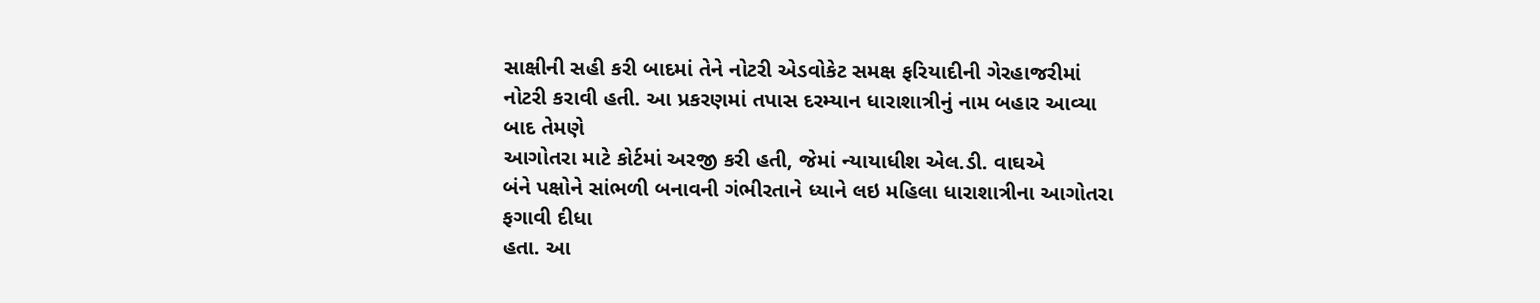સાક્ષીની સહી કરી બાદમાં તેને નોટરી એડવોકેટ સમક્ષ ફરિયાદીની ગેરહાજરીમાં
નોટરી કરાવી હતી. આ પ્રકરણમાં તપાસ દરમ્યાન ધારાશાત્રીનું નામ બહાર આવ્યા બાદ તેમણે
આગોતરા માટે કોર્ટમાં અરજી કરી હતી, જેમાં ન્યાયાધીશ એલ.ડી. વાઘએ
બંને પક્ષોને સાંભળી બનાવની ગંભીરતાને ધ્યાને લઇ મહિલા ધારાશાત્રીના આગોતરા ફગાવી દીધા
હતા. આ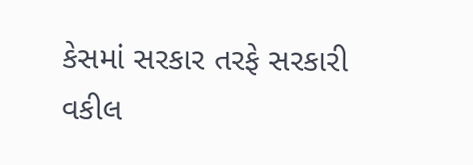કેસમાં સરકાર તરફે સરકારી વકીલ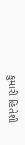કુમારી હિતેશી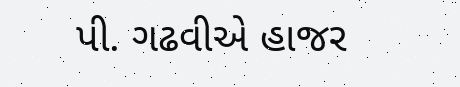પી. ગઢવીએ હાજર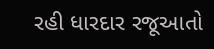રહી ધારદાર રજૂઆતો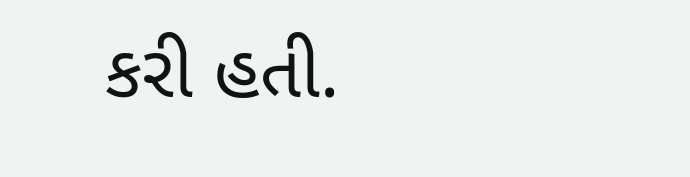કરી હતી.